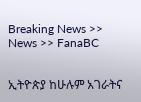Breaking News >> News >> FanaBC


ኢትዮጵያ ከሁሉም አገራትና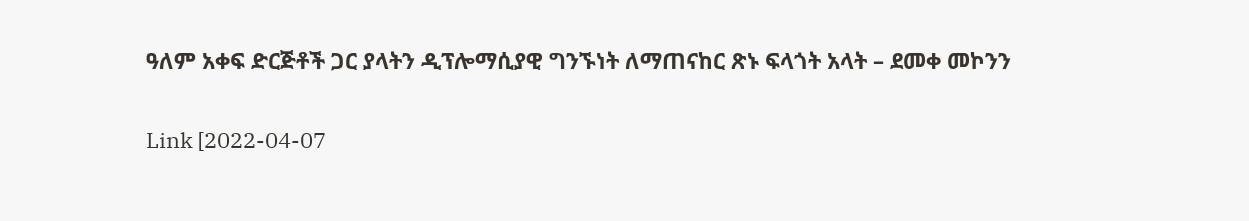ዓለም አቀፍ ድርጅቶች ጋር ያላትን ዲፕሎማሲያዊ ግንኙነት ለማጠናከር ጽኑ ፍላጎት አላት – ደመቀ መኮንን


Link [2022-04-07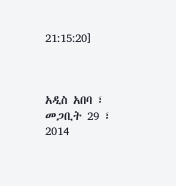21:15:20]



አዲስ አበባ ፣ መጋቢት 29 ፣ 2014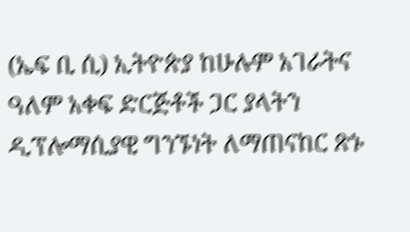(ኤፍ ቢ ሲ) ኢትዮጵያ ከሁሉም አገራትና ዓለም አቀፍ ድርጅቶች ጋር ያላትን ዲፕሎማሲያዊ ግንኙነት ለማጠናከር ጽኑ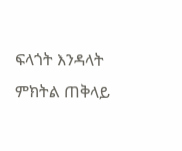ፍላጎት እንዳላት ምክትል ጠቅላይ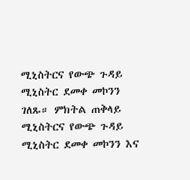ሚኒስትርና የውጭ ጉዳይ ሚኒስትር ደመቀ መኮንን ገለጹ። ምክትል ጠቅላይ ሚኒስትርና የውጭ ጉዳይ ሚኒስትር ደመቀ መኮንን እና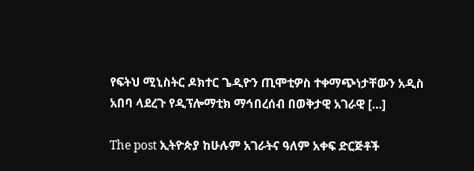የፍትህ ሚኒስትር ዶክተር ጌዲዮን ጢሞቲዎስ ተቀማጭነታቸውን አዲስ አበባ ላደረጉ የዲፕሎማቲክ ማኅበረሰብ በወቅታዊ አገራዊ […]

The post ኢትዮጵያ ከሁሉም አገራትና ዓለም አቀፍ ድርጅቶች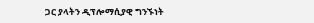ጋር ያላትን ዲፕሎማሲያዊ ግንኙነት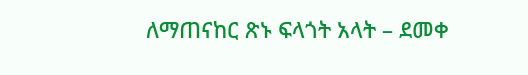ለማጠናከር ጽኑ ፍላጎት አላት – ደመቀ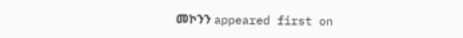መኮንን appeared first on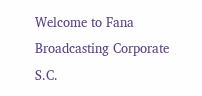Welcome to Fana Broadcasting Corporate S.C.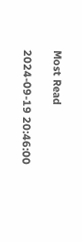Most Read

2024-09-19 20:46:00